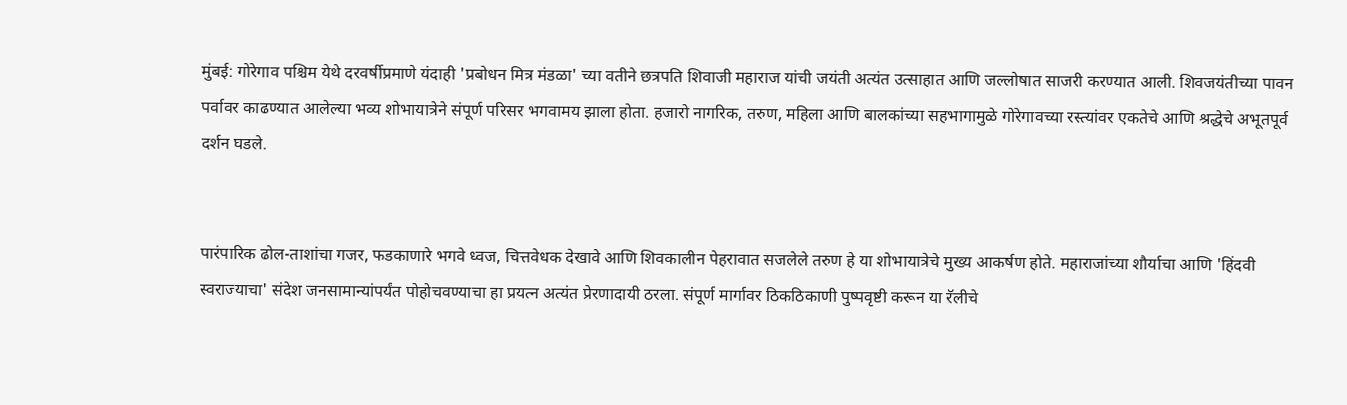मुंबई: गोरेगाव पश्चिम येथे दरवर्षीप्रमाणे यंदाही 'प्रबोधन मित्र मंडळा' च्या वतीने छत्रपति शिवाजी महाराज यांची जयंती अत्यंत उत्साहात आणि जल्लोषात साजरी करण्यात आली. शिवजयंतीच्या पावन पर्वावर काढण्यात आलेल्या भव्य शोभायात्रेने संपूर्ण परिसर भगवामय झाला होता. हजारो नागरिक, तरुण, महिला आणि बालकांच्या सहभागामुळे गोरेगावच्या रस्त्यांवर एकतेचे आणि श्रद्धेचे अभूतपूर्व दर्शन घडले.


पारंपारिक ढोल-ताशांचा गजर, फडकाणारे भगवे ध्वज, चित्तवेधक देखावे आणि शिवकालीन पेहरावात सजलेले तरुण हे या शोभायात्रेचे मुख्य आकर्षण होते. महाराजांच्या शौर्याचा आणि 'हिंदवी स्वराज्याचा' संदेश जनसामान्यांपर्यंत पोहोचवण्याचा हा प्रयत्न अत्यंत प्रेरणादायी ठरला. संपूर्ण मार्गावर ठिकठिकाणी पुष्पवृष्टी करून या रॅलीचे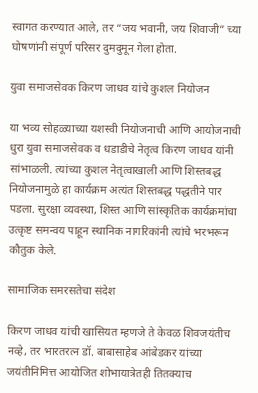स्वागत करण्यात आले, तर “जय भवानी, जय शिवाजी” च्या घोषणांनी संपूर्ण परिसर दुमदुमून गेला होता.

युवा समाजसेवक किरण जाधव यांचे कुशल नियोजन

या भव्य सोहळ्याच्या यशस्वी नियोजनाची आणि आयोजनाची धुरा युवा समाजसेवक व धडाडीचे नेतृत्व किरण जाधव यांनी सांभाळली. त्यांच्या कुशल नेतृत्वाखाली आणि शिस्तबद्ध नियोजनामुळे हा कार्यक्रम अत्यंत शिस्तबद्ध पद्धतीने पार पडला. सुरक्षा व्यवस्था, शिस्त आणि सांस्कृतिक कार्यक्रमांचा उत्कृष्ट समन्वय पाहून स्थानिक नागरिकांनी त्यांचे भरभरून कौतुक केले.

सामाजिक समरसतेचा संदेश

किरण जाधव यांची खासियत म्हणजे ते केवळ शिवजयंतीच नव्हे, तर भारतरत्न डॉ. बाबासाहेब आंबेडकर यांच्या जयंतीनिमित्त आयोजित शोभायात्रेतही तितक्याच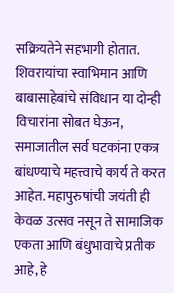सक्रियतेने सहभागी होतात. शिवरायांचा स्वाभिमान आणि बाबासाहेबांचे संविधान या दोन्ही विचारांना सोबत घेऊन, समाजातील सर्व घटकांना एकत्र बांधण्याचे महत्त्वाचे कार्य ते करत आहेत. महापुरुषांची जयंती ही केवळ उत्सव नसून ते सामाजिक एकता आणि बंधुभावाचे प्रतीक आहे, हे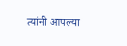त्यांनी आपल्या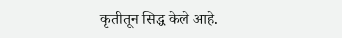कृतीतून सिद्ध केले आहे.